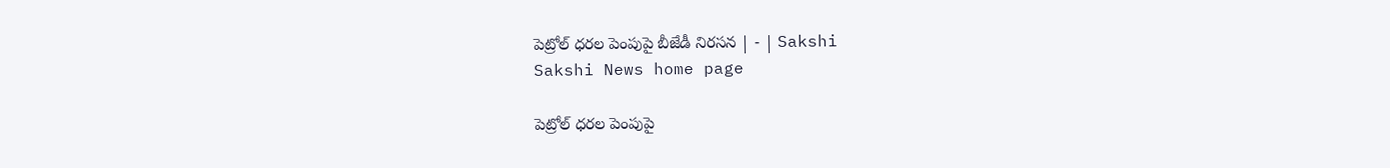పెట్రోల్‌ ధరల పెంపుపై బీజేడీ నిరసన | - | Sakshi
Sakshi News home page

పెట్రోల్‌ ధరల పెంపుపై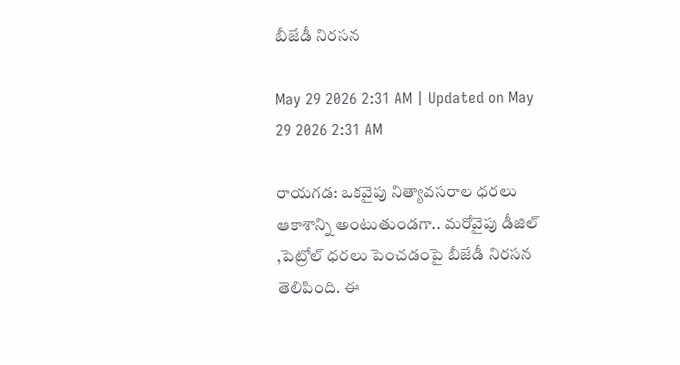బీజేడీ నిరసన

May 29 2026 2:31 AM | Updated on May 29 2026 2:31 AM

రాయగడ: ఒకవైపు నిత్యావసరాల ధరలు ఆకాశాన్ని అంటుతుండగా.. మరోవైపు డీజిల్‌ ,పెట్రోల్‌ ధరలు పెంచడంపై బీజేడీ నిరసన తెలిపింది. ఈ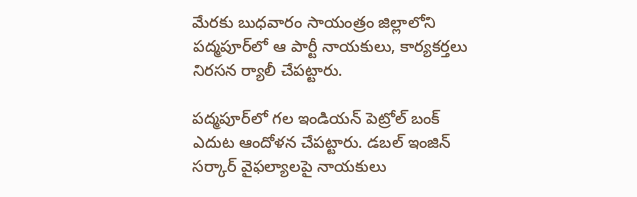మేరకు బుధవారం సాయంత్రం జిల్లాలోని పద్మపూర్‌లో ఆ పార్టీ నాయకులు, కార్యకర్తలు నిరసన ర్యాలీ చేపట్టారు.

పద్మపూర్‌లో గల ఇండియన్‌ పెట్రోల్‌ బంక్‌ ఎదుట ఆందోళన చేపట్టారు. డబల్‌ ఇంజిన్‌ సర్కార్‌ వైఫల్యాలపై నాయకులు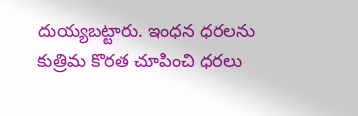దుయ్యబట్టారు. ఇంధన ధరలను కుత్రిమ కొరత చూపించి ధరలు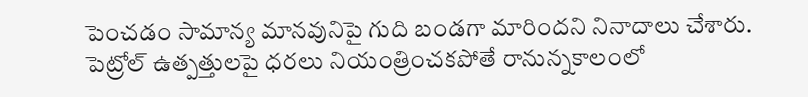పెంచడం సామాన్య మానవునిపై గుది బండగా మారిందని నినాదాలు చేశారు. పెట్రోల్‌ ఉత్పత్తులపై ధరలు నియంత్రించకపోతే రానున్నకాలంలో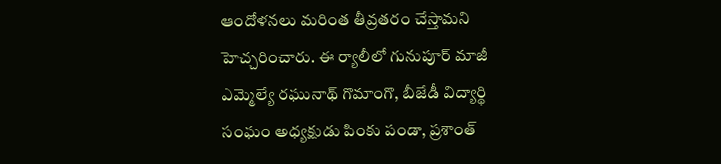ఆందోళనలు మరింత తీవ్రతరం చేస్తామని హెచ్చరించారు. ఈ ర్యాలీలో గునుపూర్‌ మాజీ ఎమ్మెల్యే రఘునాథ్‌ గొమాంగొ, బీజేడీ విద్యార్థి సంఘం అధ్యక్షుడు పింకు పండా, ప్రశాంత్‌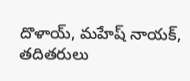దొళాయ్‌, మహేష్‌ నాయక్‌, తదితరులు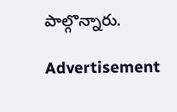పాల్గొన్నారు.

Advertisement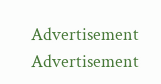Advertisement
Advertisement